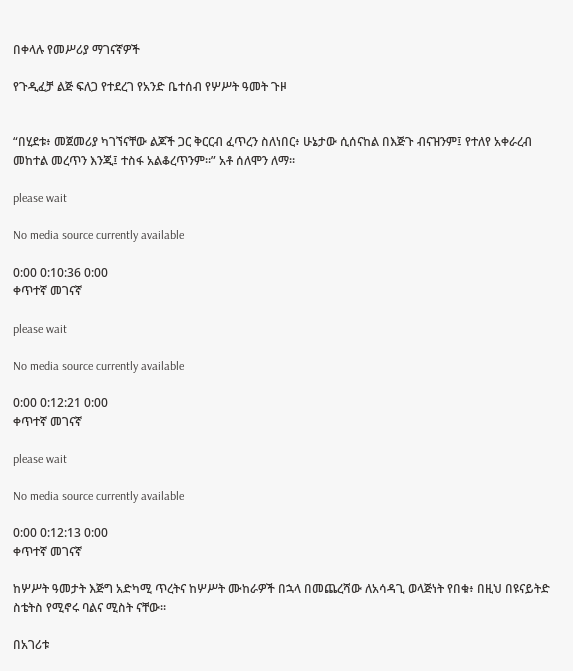በቀላሉ የመሥሪያ ማገናኛዎች

የጉዲፈቻ ልጅ ፍለጋ የተደረገ የአንድ ቤተሰብ የሦሥት ዓመት ጉዞ


“በሂደቱ፥ መጀመሪያ ካገኘናቸው ልጆች ጋር ቅርርብ ፈጥረን ስለነበር፥ ሁኔታው ሲሰናከል በእጅጉ ብናዝንም፤ የተለየ አቀራረብ መከተል መረጥን እንጂ፤ ተስፋ አልቆረጥንም።” አቶ ሰለሞን ለማ።

please wait

No media source currently available

0:00 0:10:36 0:00
ቀጥተኛ መገናኛ

please wait

No media source currently available

0:00 0:12:21 0:00
ቀጥተኛ መገናኛ

please wait

No media source currently available

0:00 0:12:13 0:00
ቀጥተኛ መገናኛ

ከሦሥት ዓመታት እጅግ አድካሚ ጥረትና ከሦሥት ሙከራዎች በኋላ በመጨረሻው ለአሳዳጊ ወላጅነት የበቁ፥ በዚህ በዩናይትድ ስቴትስ የሚኖሩ ባልና ሚስት ናቸው።

በአገሪቱ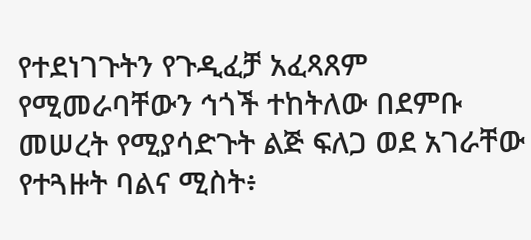የተደነገጉትን የጉዲፈቻ አፈጻጸም የሚመራባቸውን ኅጎች ተከትለው በደምቡ መሠረት የሚያሳድጉት ልጅ ፍለጋ ወደ አገራቸው የተጓዙት ባልና ሚስት፥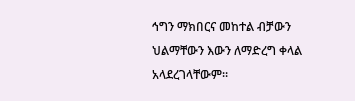ኅግን ማክበርና መከተል ብቻውን ህልማቸውን እውን ለማድረግ ቀላል አላደረገላቸውም።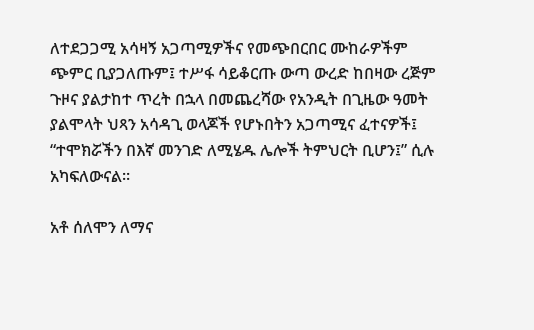ለተደጋጋሚ አሳዛኝ አጋጣሚዎችና የመጭበርበር ሙከራዎችም ጭምር ቢያጋለጡም፤ ተሥፋ ሳይቆርጡ ውጣ ውረድ ከበዛው ረጅም ጉዞና ያልታከተ ጥረት በኋላ በመጨረሻው የአንዲት በጊዜው ዓመት ያልሞላት ህጻን አሳዳጊ ወላጆች የሆኑበትን አጋጣሚና ፈተናዎች፤ “ተሞክሯችን በእኛ መንገድ ለሚሄዱ ሌሎች ትምህርት ቢሆን፤” ሲሉ አካፍለውናል።

አቶ ሰለሞን ለማና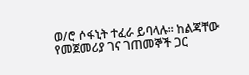ወ/ሮ ሶፋኒት ተፈራ ይባላሉ። ከልጃቸው የመጀመሪያ ገና ገጠመኞች ጋር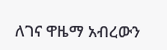ለገና ዋዜማ አብረውን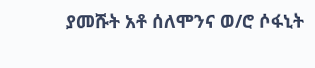ያመሹት አቶ ሰለሞንና ወ/ሮ ሶፋኒት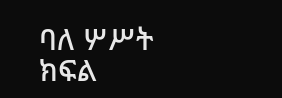ባለ ሦሥት ክፍል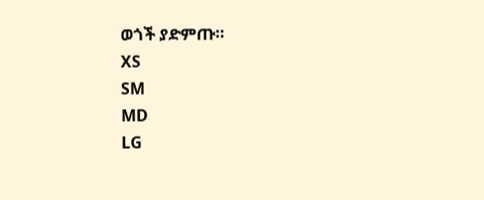ወጎች ያድምጡ።
XS
SM
MD
LG